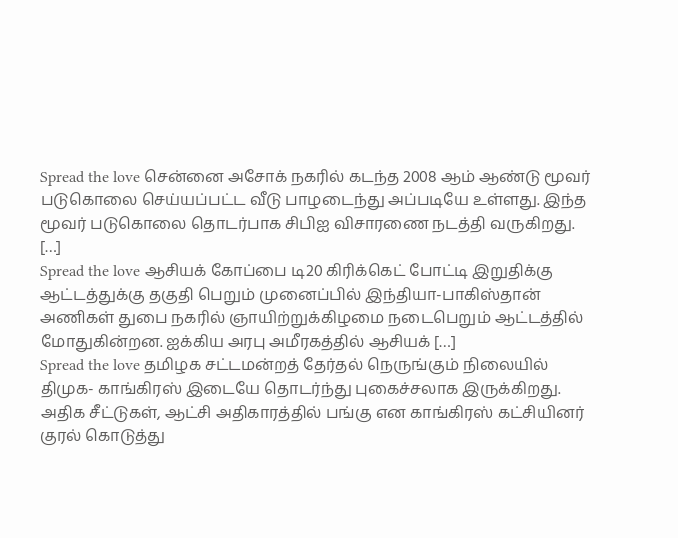Spread the love சென்னை அசோக் நகரில் கடந்த 2008 ஆம் ஆண்டு மூவர் படுகொலை செய்யப்பட்ட வீடு பாழடைந்து அப்படியே உள்ளது. இந்த மூவர் படுகொலை தொடர்பாக சிபிஐ விசாரணை நடத்தி வருகிறது. […]
Spread the love ஆசியக் கோப்பை டி20 கிரிக்கெட் போட்டி இறுதிக்கு ஆட்டத்துக்கு தகுதி பெறும் முனைப்பில் இந்தியா-பாகிஸ்தான் அணிகள் துபை நகரில் ஞாயிற்றுக்கிழமை நடைபெறும் ஆட்டத்தில் மோதுகின்றன. ஐக்கிய அரபு அமீரகத்தில் ஆசியக் […]
Spread the love தமிழக சட்டமன்றத் தேர்தல் நெருங்கும் நிலையில் திமுக- காங்கிரஸ் இடையே தொடர்ந்து புகைச்சலாக இருக்கிறது. அதிக சீட்டுகள், ஆட்சி அதிகாரத்தில் பங்கு என காங்கிரஸ் கட்சியினர் குரல் கொடுத்து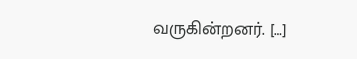வருகின்றனர். […]